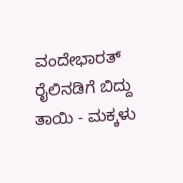ವಂದೇಭಾರತ್ ರೈಲಿನಡಿಗೆ ಬಿದ್ದು ತಾಯಿ - ಮಕ್ಕಳು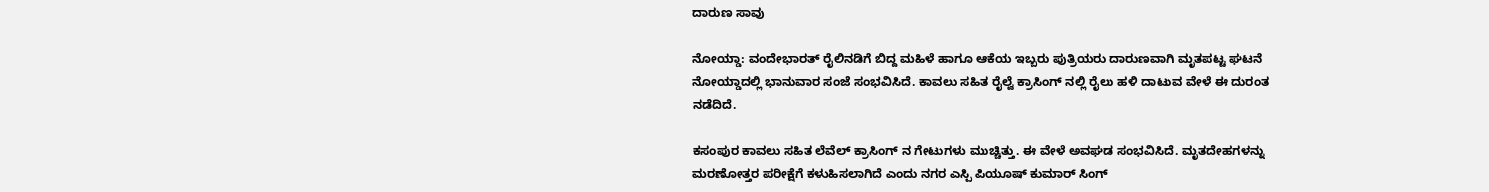ದಾರುಣ ಸಾವು

ನೋಯ್ಡಾ: ವಂದೇಭಾರತ್ ರೈಲಿನಡಿಗೆ ಬಿದ್ದ ಮಹಿಳೆ ಹಾಗೂ ಆಕೆಯ ಇಬ್ಬರು ಪುತ್ರಿಯರು ದಾರುಣವಾಗಿ ಮೃತಪಟ್ಟ ಘಟನೆ ನೋಯ್ಡಾದಲ್ಲಿ ಭಾನುವಾರ ಸಂಜೆ ಸಂಭವಿಸಿದೆ. ಕಾವಲು ಸಹಿತ ರೈಲ್ವೆ ಕ್ರಾಸಿಂಗ್ ನಲ್ಲಿ ರೈಲು ಹಳಿ ದಾಟುವ ವೇಳೆ ಈ ದುರಂತ ನಡೆದಿದೆ.

ಕಸಂಪುರ ಕಾವಲು ಸಹಿತ ಲೆವೆಲ್ ಕ್ರಾಸಿಂಗ್ ನ ಗೇಟುಗಳು ಮುಚ್ಚಿತ್ತು. ಈ ವೇಳೆ ಅವಘಡ ಸಂಭವಿಸಿದೆ. ಮೃತದೇಹಗಳನ್ನು ಮರಣೋತ್ತರ ಪರೀಕ್ಷೆಗೆ ಕಳುಹಿಸಲಾಗಿದೆ ಎಂದು ನಗರ ಎಸ್ಪಿ ಪಿಯೂಷ್ ಕುಮಾರ್ ಸಿಂಗ್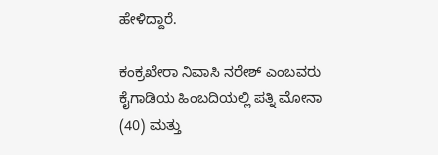ಹೇಳಿದ್ದಾರೆ.

ಕಂಕ್ರಖೇರಾ ನಿವಾಸಿ ನರೇಶ್ ಎಂಬವರು ಕೈಗಾಡಿಯ ಹಿಂಬದಿಯಲ್ಲಿ ಪತ್ನಿ ಮೋನಾ (40) ಮತ್ತು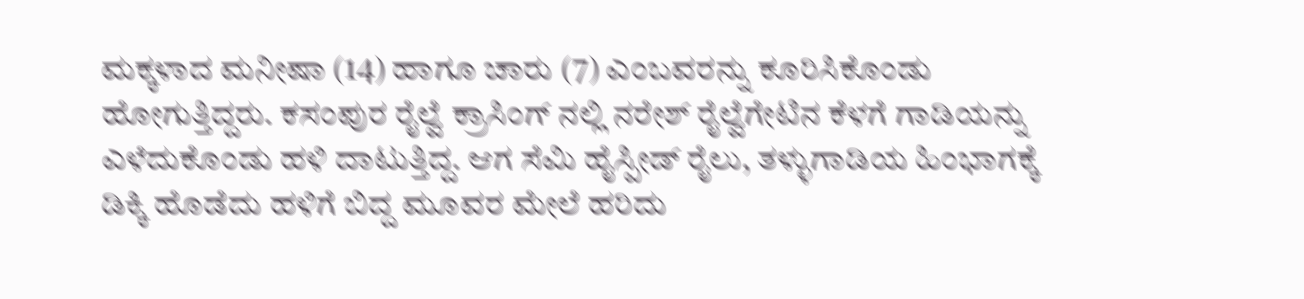ಮಕ್ಕಳಾದ ಮನೀಷಾ (14) ಹಾಗೂ ಚಾರು (7) ಎಂಬವರನ್ನು ಕೂರಿಸಿಕೊಂಡು ಹೋಗುತ್ತಿದ್ದರು. ಕಸಂಪುರ ರೈಲ್ವೆ ಕ್ರಾಸಿಂಗ್ ನಲ್ಲಿ ನರೇಶ್ ರೈಲ್ವೆಗೇಟಿನ ಕೆಳಗೆ ಗಾಡಿಯನ್ನು ಎಳೆದುಕೊಂಡು ಹಳಿ ದಾಟುತ್ತಿದ್ದ. ಆಗ ಸೆಮಿ ಹೈಸ್ಪೀಡ್ ರೈಲು, ತಳ್ಳುಗಾಡಿಯ ಹಿಂಭಾಗಕ್ಕೆ ಡಿಕ್ಕಿ ಹೊಡೆದು ಹಳಿಗೆ ಬಿದ್ದ ಮೂವರ ಮೇಲೆ ಹರಿದು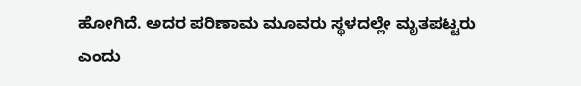ಹೋಗಿದೆ. ಅದರ ಪರಿಣಾಮ ಮೂವರು ಸ್ಥಳದಲ್ಲೇ ಮೃತಪಟ್ಟರು ಎಂದು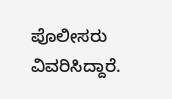ಪೊಲೀಸರು ವಿವರಿಸಿದ್ದಾರೆ.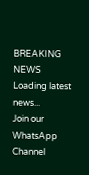BREAKING NEWS
Loading latest news...
Join our WhatsApp Channel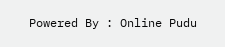Powered By : Online Pudu